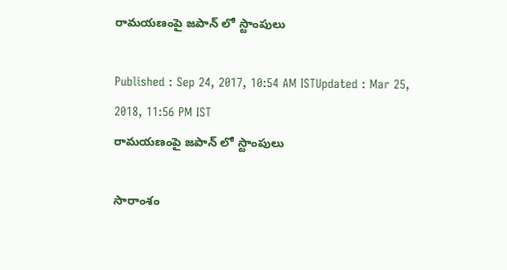రామయణంపై జపాన్ లో స్టాంపులు

Published : Sep 24, 2017, 10:54 AM ISTUpdated : Mar 25, 2018, 11:56 PM IST
రామయణంపై జపాన్ లో స్టాంపులు

సారాంశం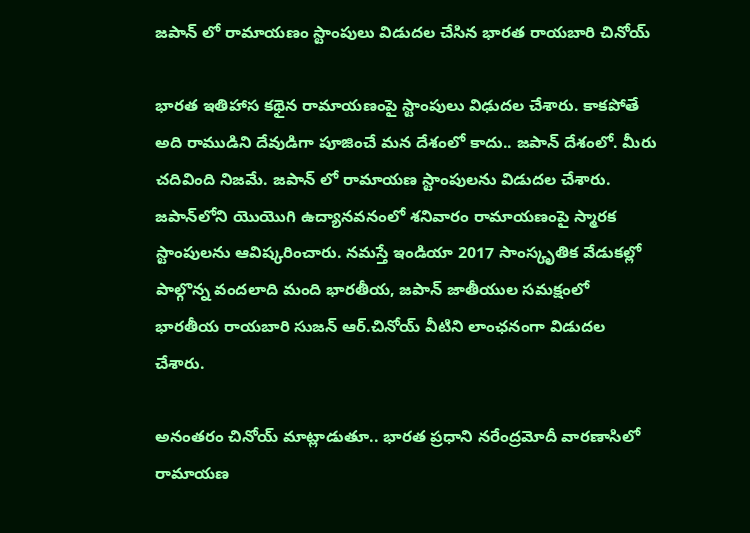జపాన్ లో రామాయణం స్టాంపులు విడుదల చేసిన భారత రాయబారి చినోయ్

భారత ఇతిహాస కథైన రామాయణంపై స్టాంపులు విఢుదల చేశారు. కాకపోతే  అది రాముడిని దేవుడిగా పూజించే మన దేశంలో కాదు.. జపాన్ దేశంలో. మీరు చదివింది నిజమే. జపాన్ లో రామాయణ స్టాంపులను విడుదల చేశారు. జపాన్‌లోని యొయొగి ఉద్యానవనంలో శనివారం రామాయణంపై స్మారక స్టాంపులను ఆవిష్కరించారు. నమస్తే ఇండియా 2017 సాంస్కృతిక వేడుకల్లో పాల్గొన్న వందలాది మంది భారతీయ, జపాన్‌ జాతీయుల సమక్షంలో భారతీయ రాయబారి సుజన్‌ ఆర్‌.చినోయ్‌ వీటిని లాంఛనంగా విడుదల చేశారు.

అనంతరం చినోయ్ మాట్లాడుతూ.. భారత ప్రధాని నరేంద్రమోదీ వారణాసిలో రామాయణ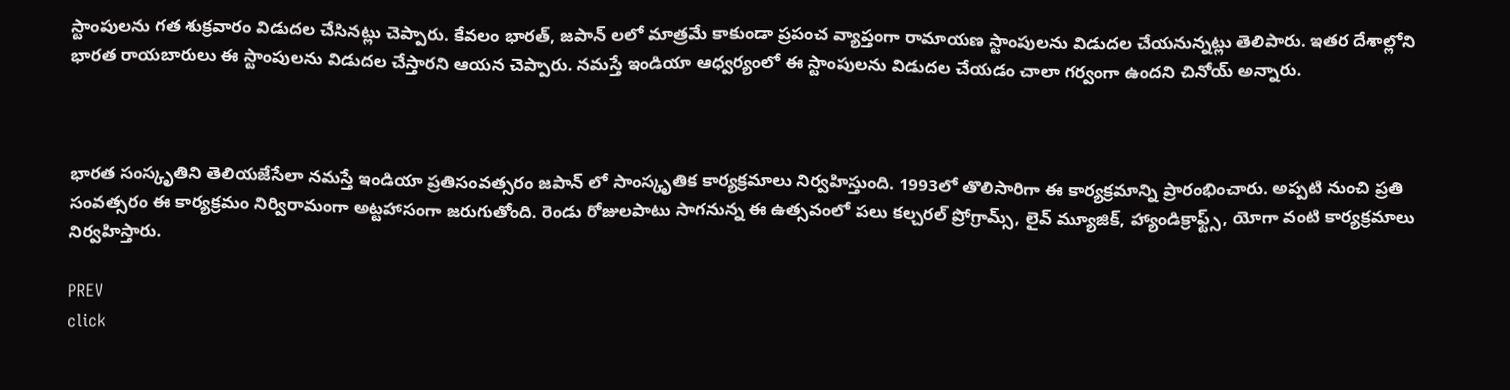స్టాంపులను గత శుక్రవారం విడుదల చేసినట్లు చెప్పారు. కేవలం భారత్, జపాన్ లలో మాత్రమే కాకుండా ప్రపంచ వ్యాప్తంగా రామాయణ స్టాంపులను విడుదల చేయనున్నట్లు తెలిపారు. ఇతర దేశాల్లోని భారత రాయబారులు ఈ స్టాంపులను విడుదల చేస్తారని ఆయన చెప్పారు. నమస్తే ఇండియా ఆధ్వర్యంలో ఈ స్టాంపులను విడుదల చేయడం చాలా గర్వంగా ఉందని చినోయ్ అన్నారు.



భారత సంస్కృతిని తెలియజేసేలా నమస్తే ఇండియా ప్రతిసంవత్సరం జపాన్ లో సాంస్కృతిక కార్యక్రమాలు నిర్వహిస్తుంది. 1993లో తొలిసారిగా ఈ కార్యక్రమాన్ని ప్రారంభించారు. అప్పటి నుంచి ప్రతి సంవత్సరం ఈ కార్యక్రమం నిర్విరామంగా అట్టహాసంగా జరుగుతోంది. రెండు రోజులపాటు సాగనున్న ఈ ఉత్సవంలో పలు కల్చరల్ ప్రోగ్రామ్స్, లైవ్ మ్యూజిక్, హ్యాండిక్రాఫ్ట్స్, యోగా వంటి కార్యక్రమాలు నిర్వహిస్తారు.

PREV
click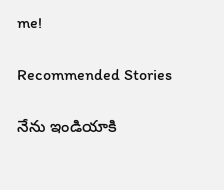me!

Recommended Stories

నేను ఇండియాకి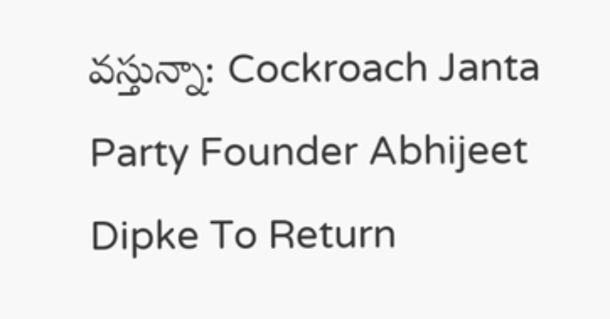వస్తున్నా: Cockroach Janta Party Founder Abhijeet Dipke To Return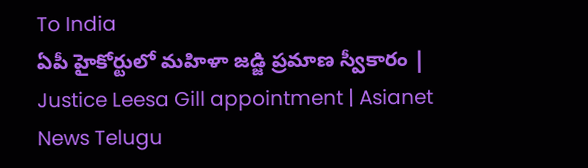To India
ఏపీ హైకోర్టులో మహిళా జడ్జి ప్రమాణ స్వీకారం | Justice Leesa Gill appointment | Asianet News Telugu